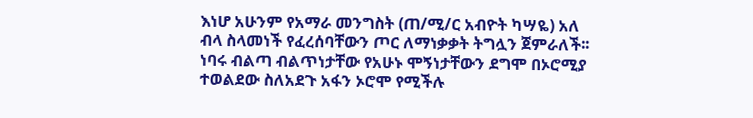እነሆ አሁንም የአማራ መንግስት (ጠ/ሚ/ር አብዮት ካሣዬ) አለ ብላ ስላመነች የፈረሰባቸውን ጦር ለማነቃቃት ትግሏን ጀምራለች፡፡
ነባሩ ብልጣ ብልጥነታቸው የአሁኑ ሞኝነታቸውን ደግሞ በኦሮሚያ ተወልደው ስለአደጉ አፋን ኦሮሞ የሚችሉ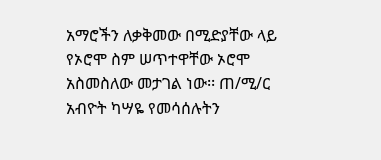አማሮችን ለቃቅመው በሚድያቸው ላይ የኦሮሞ ስም ሠጥተዋቸው ኦሮሞ አስመስለው መታገል ነው፡፡ ጠ/ሚ/ር አብዮት ካሣዬ የመሳሰሉትን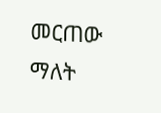መርጠው ማለት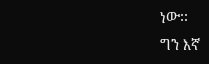ነው፡፡
ግን እኛ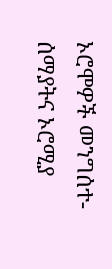ኦሮሞዎች መንግሰተ-ሰማያትና ኦሮሚያ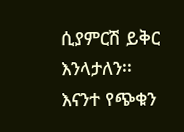ሲያምርሽ ይቅር እንላታለን፡፡
እናንተ የጭቁን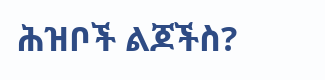ሕዝቦች ልጆችስ?